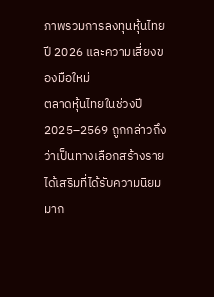ภาพรวมการลงทุนหุ้นไทยปี 2026 และความเสี่ยงของมือใหม่
ตลาดหุ้นไทยในช่วงปี 2025–2569 ถูกกล่าวถึงว่าเป็นทางเลือกสร้างรายได้เสริมที่ได้รับความนิยมมาก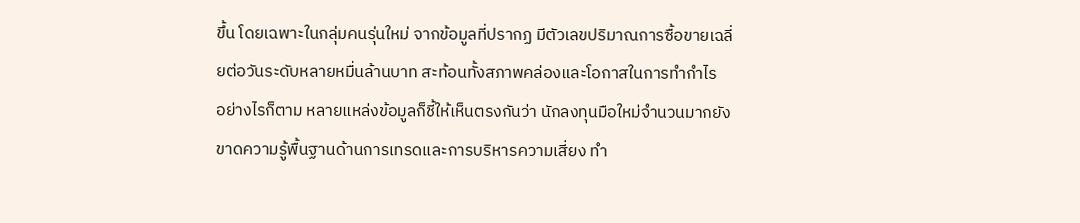ขึ้น โดยเฉพาะในกลุ่มคนรุ่นใหม่ จากข้อมูลที่ปรากฏ มีตัวเลขปริมาณการซื้อขายเฉลี่ยต่อวันระดับหลายหมื่นล้านบาท สะท้อนทั้งสภาพคล่องและโอกาสในการทำกำไร
อย่างไรก็ตาม หลายแหล่งข้อมูลก็ชี้ให้เห็นตรงกันว่า นักลงทุนมือใหม่จำนวนมากยังขาดความรู้พื้นฐานด้านการเทรดและการบริหารความเสี่ยง ทำ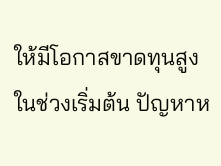ให้มีโอกาสขาดทุนสูงในช่วงเริ่มต้น ปัญหาห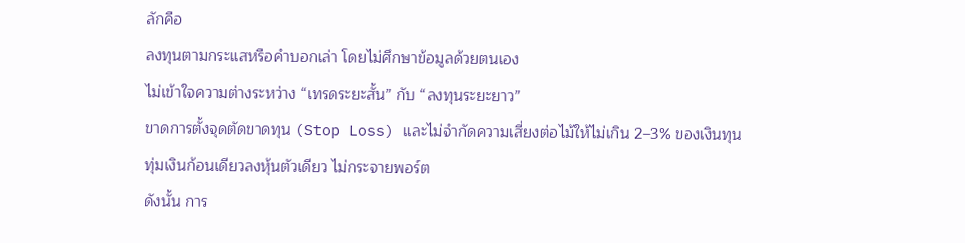ลักคือ
ลงทุนตามกระแสหรือคำบอกเล่า โดยไม่ศึกษาข้อมูลด้วยตนเอง
ไม่เข้าใจความต่างระหว่าง “เทรดระยะสั้น” กับ “ลงทุนระยะยาว”
ขาดการตั้งจุดตัดขาดทุน (Stop Loss) และไม่จำกัดความเสี่ยงต่อไม้ให้ไม่เกิน 2–3% ของเงินทุน
ทุ่มเงินก้อนเดียวลงหุ้นตัวเดียว ไม่กระจายพอร์ต
ดังนั้น การ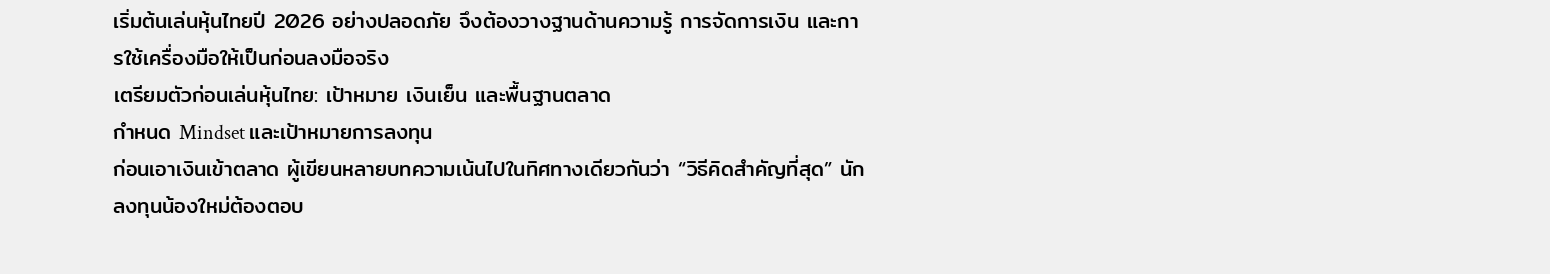เริ่มต้นเล่นหุ้นไทยปี 2026 อย่างปลอดภัย จึงต้องวางฐานด้านความรู้ การจัดการเงิน และการใช้เครื่องมือให้เป็นก่อนลงมือจริง
เตรียมตัวก่อนเล่นหุ้นไทย: เป้าหมาย เงินเย็น และพื้นฐานตลาด
กำหนด Mindset และเป้าหมายการลงทุน
ก่อนเอาเงินเข้าตลาด ผู้เขียนหลายบทความเน้นไปในทิศทางเดียวกันว่า “วิธีคิดสำคัญที่สุด” นักลงทุนน้องใหม่ต้องตอบ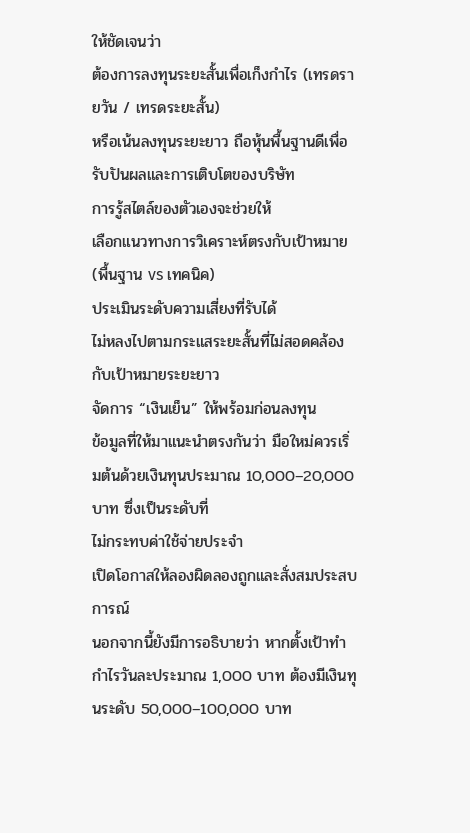ให้ชัดเจนว่า
ต้องการลงทุนระยะสั้นเพื่อเก็งกำไร (เทรดรายวัน / เทรดระยะสั้น)
หรือเน้นลงทุนระยะยาว ถือหุ้นพื้นฐานดีเพื่อรับปันผลและการเติบโตของบริษัท
การรู้สไตล์ของตัวเองจะช่วยให้
เลือกแนวทางการวิเคราะห์ตรงกับเป้าหมาย (พื้นฐาน vs เทคนิค)
ประเมินระดับความเสี่ยงที่รับได้
ไม่หลงไปตามกระแสระยะสั้นที่ไม่สอดคล้องกับเป้าหมายระยะยาว
จัดการ “เงินเย็น” ให้พร้อมก่อนลงทุน
ข้อมูลที่ให้มาแนะนำตรงกันว่า มือใหม่ควรเริ่มต้นด้วยเงินทุนประมาณ 10,000–20,000 บาท ซึ่งเป็นระดับที่
ไม่กระทบค่าใช้จ่ายประจำ
เปิดโอกาสให้ลองผิดลองถูกและสั่งสมประสบการณ์
นอกจากนี้ยังมีการอธิบายว่า หากตั้งเป้าทำกำไรวันละประมาณ 1,000 บาท ต้องมีเงินทุนระดับ 50,000–100,000 บาท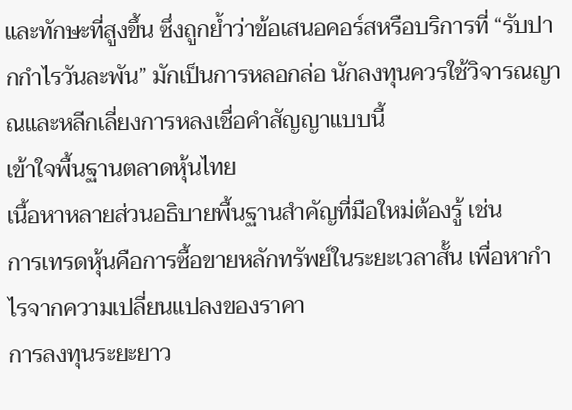และทักษะที่สูงขึ้น ซึ่งถูกย้ำว่าข้อเสนอคอร์สหรือบริการที่ “รับปากกำไรวันละพัน” มักเป็นการหลอกล่อ นักลงทุนควรใช้วิจารณญาณและหลีกเลี่ยงการหลงเชื่อคำสัญญาแบบนี้
เข้าใจพื้นฐานตลาดหุ้นไทย
เนื้อหาหลายส่วนอธิบายพื้นฐานสำคัญที่มือใหม่ต้องรู้ เช่น
การเทรดหุ้นคือการซื้อขายหลักทรัพย์ในระยะเวลาสั้น เพื่อหากำไรจากความเปลี่ยนแปลงของราคา
การลงทุนระยะยาว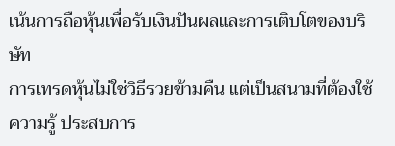เน้นการถือหุ้นเพื่อรับเงินปันผลและการเติบโตของบริษัท
การเทรดหุ้นไม่ใช่วิธีรวยข้ามคืน แต่เป็นสนามที่ต้องใช้ความรู้ ประสบการ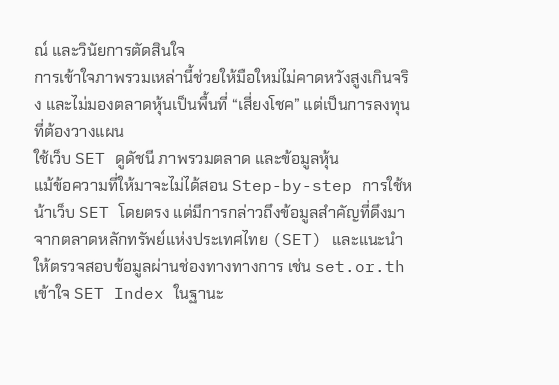ณ์ และวินัยการตัดสินใจ
การเข้าใจภาพรวมเหล่านี้ช่วยให้มือใหม่ไม่คาดหวังสูงเกินจริง และไม่มองตลาดหุ้นเป็นพื้นที่ “เสี่ยงโชค” แต่เป็นการลงทุนที่ต้องวางแผน
ใช้เว็บ SET ดูดัชนี ภาพรวมตลาด และข้อมูลหุ้น
แม้ข้อความที่ให้มาจะไม่ได้สอน Step-by-step การใช้หน้าเว็บ SET โดยตรง แต่มีการกล่าวถึงข้อมูลสำคัญที่ดึงมาจากตลาดหลักทรัพย์แห่งประเทศไทย (SET) และแนะนำให้ตรวจสอบข้อมูลผ่านช่องทางทางการ เช่น set.or.th
เข้าใจ SET Index ในฐานะ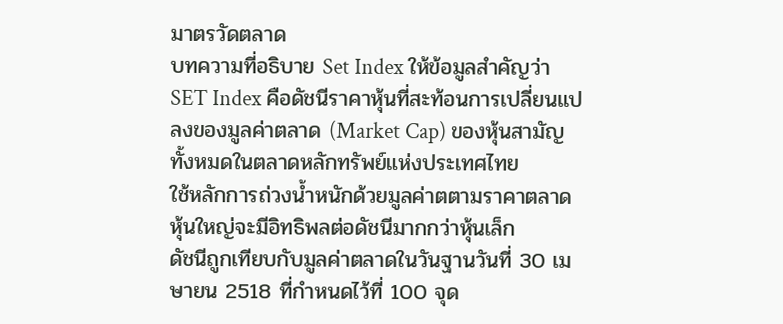มาตรวัดตลาด
บทความที่อธิบาย Set Index ให้ข้อมูลสำคัญว่า
SET Index คือดัชนีราคาหุ้นที่สะท้อนการเปลี่ยนแปลงของมูลค่าตลาด (Market Cap) ของหุ้นสามัญทั้งหมดในตลาดหลักทรัพย์แห่งประเทศไทย
ใช้หลักการถ่วงน้ำหนักด้วยมูลค่าตตามราคาตลาด หุ้นใหญ่จะมีอิทธิพลต่อดัชนีมากกว่าหุ้นเล็ก
ดัชนีถูกเทียบกับมูลค่าตลาดในวันฐานวันที่ 30 เมษายน 2518 ที่กำหนดไว้ที่ 100 จุด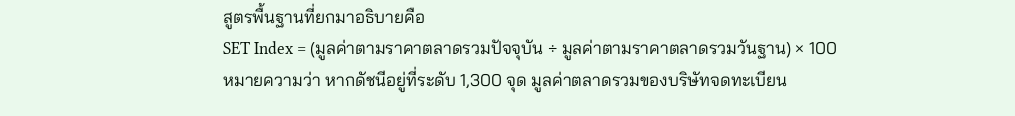สูตรพื้นฐานที่ยกมาอธิบายคือ
SET Index = (มูลค่าตามราคาตลาดรวมปัจจุบัน ÷ มูลค่าตามราคาตลาดรวมวันฐาน) × 100
หมายความว่า หากดัชนีอยู่ที่ระดับ 1,300 จุด มูลค่าตลาดรวมของบริษัทจดทะเบียน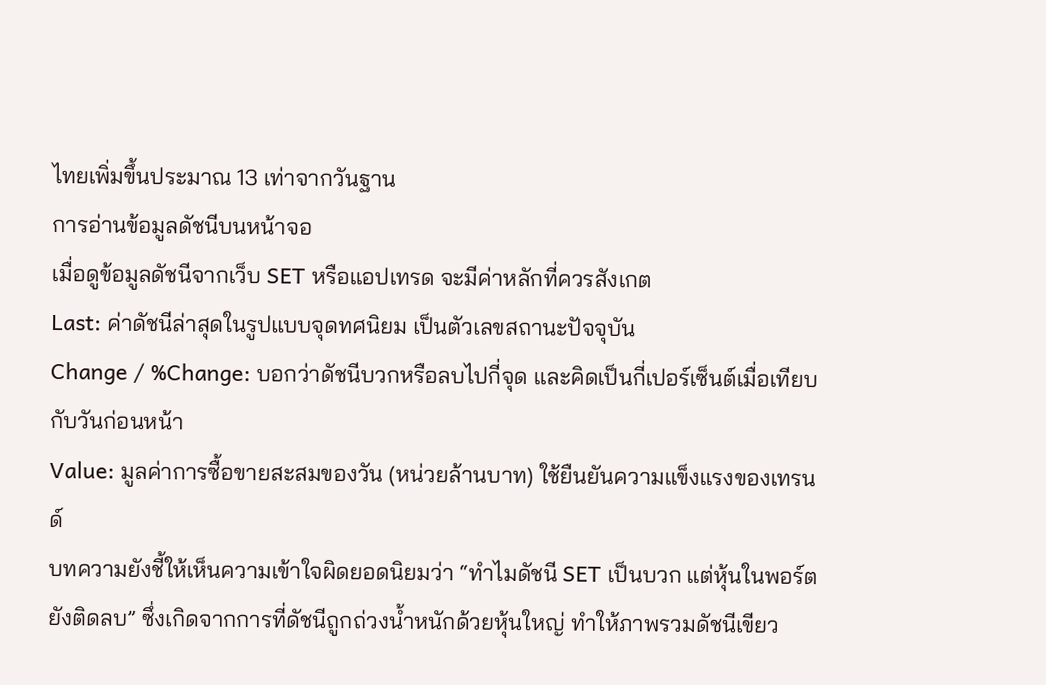ไทยเพิ่มขึ้นประมาณ 13 เท่าจากวันฐาน
การอ่านข้อมูลดัชนีบนหน้าจอ
เมื่อดูข้อมูลดัชนีจากเว็บ SET หรือแอปเทรด จะมีค่าหลักที่ควรสังเกต
Last: ค่าดัชนีล่าสุดในรูปแบบจุดทศนิยม เป็นตัวเลขสถานะปัจจุบัน
Change / %Change: บอกว่าดัชนีบวกหรือลบไปกี่จุด และคิดเป็นกี่เปอร์เซ็นต์เมื่อเทียบกับวันก่อนหน้า
Value: มูลค่าการซื้อขายสะสมของวัน (หน่วยล้านบาท) ใช้ยืนยันความแข็งแรงของเทรนด์
บทความยังชี้ให้เห็นความเข้าใจผิดยอดนิยมว่า “ทำไมดัชนี SET เป็นบวก แต่หุ้นในพอร์ตยังติดลบ” ซึ่งเกิดจากการที่ดัชนีถูกถ่วงน้ำหนักด้วยหุ้นใหญ่ ทำให้ภาพรวมดัชนีเขียว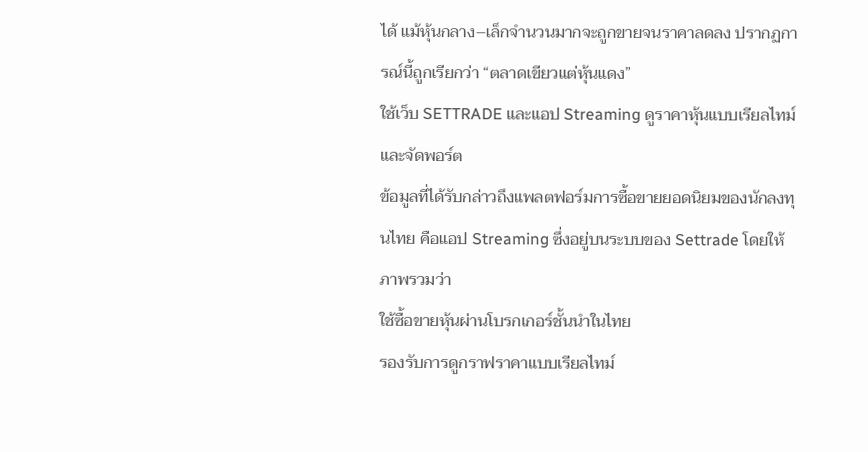ได้ แม้หุ้นกลาง–เล็กจำนวนมากจะถูกขายจนราคาลดลง ปรากฏการณ์นี้ถูกเรียกว่า “ตลาดเขียวแต่หุ้นแดง”
ใช้เว็บ SETTRADE และแอป Streaming ดูราคาหุ้นแบบเรียลไทม์และจัดพอร์ต
ข้อมูลที่ได้รับกล่าวถึงแพลตฟอร์มการซื้อขายยอดนิยมของนักลงทุนไทย คือแอป Streaming ซึ่งอยู่บนระบบของ Settrade โดยให้ภาพรวมว่า
ใช้ซื้อขายหุ้นผ่านโบรกเกอร์ชั้นนำในไทย
รองรับการดูกราฟราคาแบบเรียลไทม์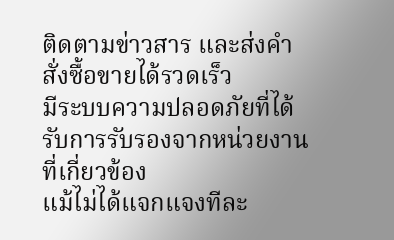ติดตามข่าวสาร และส่งคำสั่งซื้อขายได้รวดเร็ว
มีระบบความปลอดภัยที่ได้รับการรับรองจากหน่วยงานที่เกี่ยวข้อง
แม้ไม่ได้แจกแจงทีละ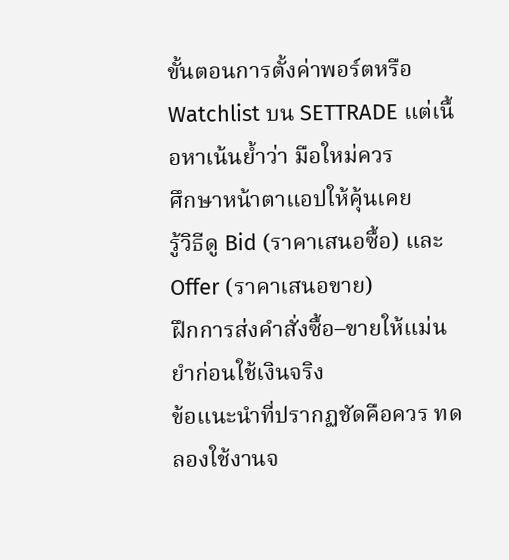ขั้นตอนการตั้งค่าพอร์ตหรือ Watchlist บน SETTRADE แต่เนื้อหาเน้นย้ำว่า มือใหม่ควร
ศึกษาหน้าตาแอปให้คุ้นเคย
รู้วิธีดู Bid (ราคาเสนอซื้อ) และ Offer (ราคาเสนอขาย)
ฝึกการส่งคำสั่งซื้อ–ขายให้แม่นยำก่อนใช้เงินจริง
ข้อแนะนำที่ปรากฏชัดคือควร ทดลองใช้งานจ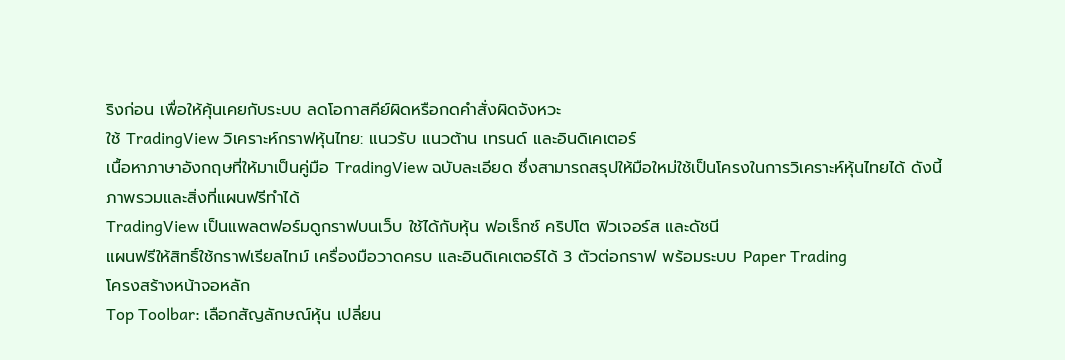ริงก่อน เพื่อให้คุ้นเคยกับระบบ ลดโอกาสคีย์ผิดหรือกดคำสั่งผิดจังหวะ
ใช้ TradingView วิเคราะห์กราฟหุ้นไทย: แนวรับ แนวต้าน เทรนด์ และอินดิเคเตอร์
เนื้อหาภาษาอังกฤษที่ให้มาเป็นคู่มือ TradingView ฉบับละเอียด ซึ่งสามารถสรุปให้มือใหม่ใช้เป็นโครงในการวิเคราะห์หุ้นไทยได้ ดังนี้
ภาพรวมและสิ่งที่แผนฟรีทำได้
TradingView เป็นแพลตฟอร์มดูกราฟบนเว็บ ใช้ได้กับหุ้น ฟอเร็กซ์ คริปโต ฟิวเจอร์ส และดัชนี
แผนฟรีให้สิทธิ์ใช้กราฟเรียลไทม์ เครื่องมือวาดครบ และอินดิเคเตอร์ได้ 3 ตัวต่อกราฟ พร้อมระบบ Paper Trading
โครงสร้างหน้าจอหลัก
Top Toolbar: เลือกสัญลักษณ์หุ้น เปลี่ยน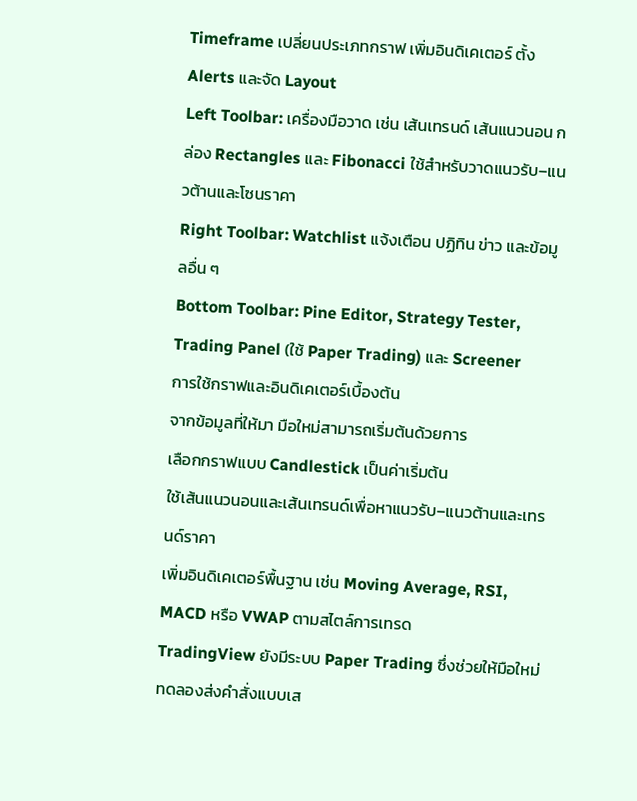Timeframe เปลี่ยนประเภทกราฟ เพิ่มอินดิเคเตอร์ ตั้ง Alerts และจัด Layout
Left Toolbar: เครื่องมือวาด เช่น เส้นเทรนด์ เส้นแนวนอน กล่อง Rectangles และ Fibonacci ใช้สำหรับวาดแนวรับ–แนวต้านและโซนราคา
Right Toolbar: Watchlist แจ้งเตือน ปฏิทิน ข่าว และข้อมูลอื่น ๆ
Bottom Toolbar: Pine Editor, Strategy Tester, Trading Panel (ใช้ Paper Trading) และ Screener
การใช้กราฟและอินดิเคเตอร์เบื้องต้น
จากข้อมูลที่ให้มา มือใหม่สามารถเริ่มต้นด้วยการ
เลือกกราฟแบบ Candlestick เป็นค่าเริ่มต้น
ใช้เส้นแนวนอนและเส้นเทรนด์เพื่อหาแนวรับ–แนวต้านและเทรนด์ราคา
เพิ่มอินดิเคเตอร์พื้นฐาน เช่น Moving Average, RSI, MACD หรือ VWAP ตามสไตล์การเทรด
TradingView ยังมีระบบ Paper Trading ซึ่งช่วยให้มือใหม่ทดลองส่งคำสั่งแบบเส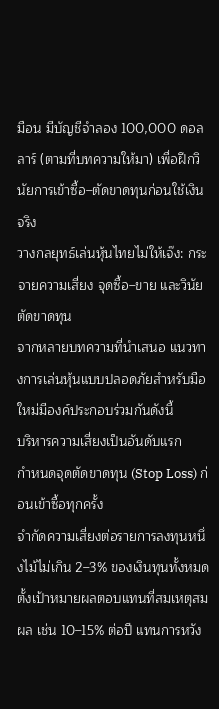มือน มีบัญชีจำลอง 100,000 ดอลลาร์ (ตามที่บทความให้มา) เพื่อฝึกวินัยการเข้าซื้อ–ตัดขาดทุนก่อนใช้เงินจริง
วางกลยุทธ์เล่นหุ้นไทยไม่ให้เจ๊ง: กระจายความเสี่ยง จุดซื้อ–ขาย และวินัยตัดขาดทุน
จากหลายบทความที่นำเสนอ แนวทางการเล่นหุ้นแบบปลอดภัยสำหรับมือใหม่มีองค์ประกอบร่วมกันดังนี้
บริหารความเสี่ยงเป็นอันดับแรก
กำหนดจุดตัดขาดทุน (Stop Loss) ก่อนเข้าซื้อทุกครั้ง
จำกัดความเสี่ยงต่อรายการลงทุนหนึ่งไม้ไม่เกิน 2–3% ของเงินทุนทั้งหมด
ตั้งเป้าหมายผลตอบแทนที่สมเหตุสมผล เช่น 10–15% ต่อปี แทนการหวัง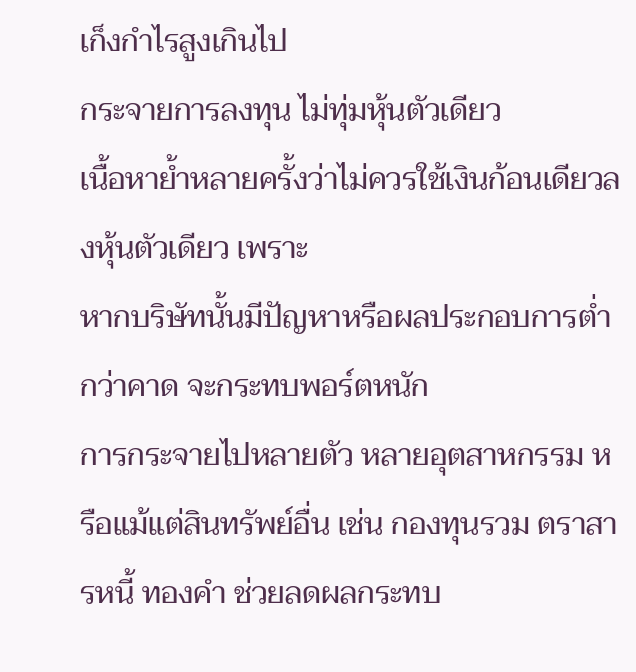เก็งกำไรสูงเกินไป
กระจายการลงทุน ไม่ทุ่มหุ้นตัวเดียว
เนื้อหาย้ำหลายครั้งว่าไม่ควรใช้เงินก้อนเดียวลงหุ้นตัวเดียว เพราะ
หากบริษัทนั้นมีปัญหาหรือผลประกอบการต่ำกว่าคาด จะกระทบพอร์ตหนัก
การกระจายไปหลายตัว หลายอุตสาหกรรม หรือแม้แต่สินทรัพย์อื่น เช่น กองทุนรวม ตราสารหนี้ ทองคำ ช่วยลดผลกระทบ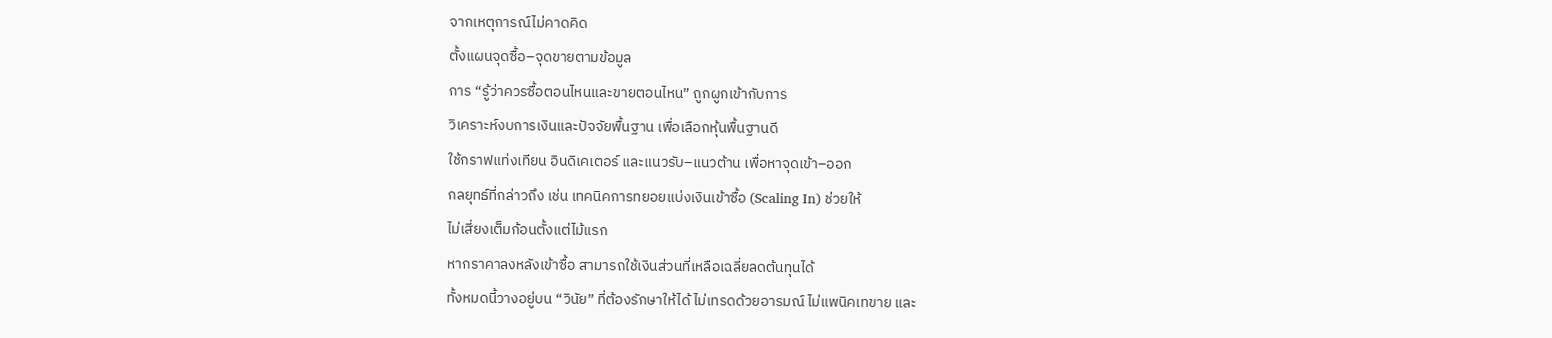จากเหตุการณ์ไม่คาดคิด
ตั้งแผนจุดซื้อ–จุดขายตามข้อมูล
การ “รู้ว่าควรซื้อตอนไหนและขายตอนไหน” ถูกผูกเข้ากับการ
วิเคราะห์งบการเงินและปัจจัยพื้นฐาน เพื่อเลือกหุ้นพื้นฐานดี
ใช้กราฟแท่งเทียน อินดิเคเตอร์ และแนวรับ–แนวต้าน เพื่อหาจุดเข้า–ออก
กลยุทธ์ที่กล่าวถึง เช่น เทคนิคการทยอยแบ่งเงินเข้าซื้อ (Scaling In) ช่วยให้
ไม่เสี่ยงเต็มก้อนตั้งแต่ไม้แรก
หากราคาลงหลังเข้าซื้อ สามารถใช้เงินส่วนที่เหลือเฉลี่ยลดต้นทุนได้
ทั้งหมดนี้วางอยู่บน “วินัย” ที่ต้องรักษาให้ได้ ไม่เทรดด้วยอารมณ์ ไม่แพนิคเทขาย และ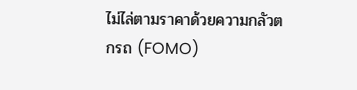ไม่ไล่ตามราคาด้วยความกลัวตกรถ (FOMO)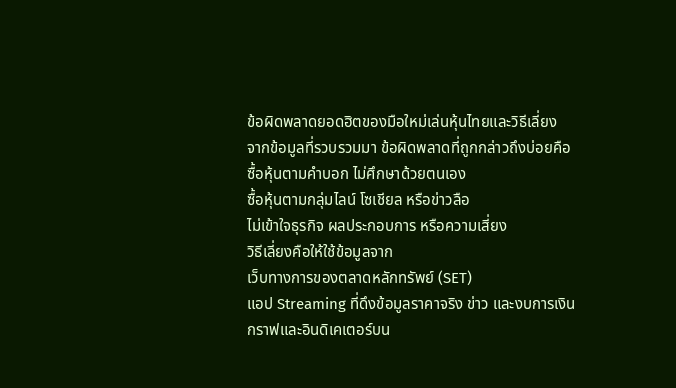ข้อผิดพลาดยอดฮิตของมือใหม่เล่นหุ้นไทยและวิธีเลี่ยง
จากข้อมูลที่รวบรวมมา ข้อผิดพลาดที่ถูกกล่าวถึงบ่อยคือ
ซื้อหุ้นตามคำบอก ไม่ศึกษาด้วยตนเอง
ซื้อหุ้นตามกลุ่มไลน์ โซเชียล หรือข่าวลือ
ไม่เข้าใจธุรกิจ ผลประกอบการ หรือความเสี่ยง
วิธีเลี่ยงคือให้ใช้ข้อมูลจาก
เว็บทางการของตลาดหลักทรัพย์ (SET)
แอป Streaming ที่ดึงข้อมูลราคาจริง ข่าว และงบการเงิน
กราฟและอินดิเคเตอร์บน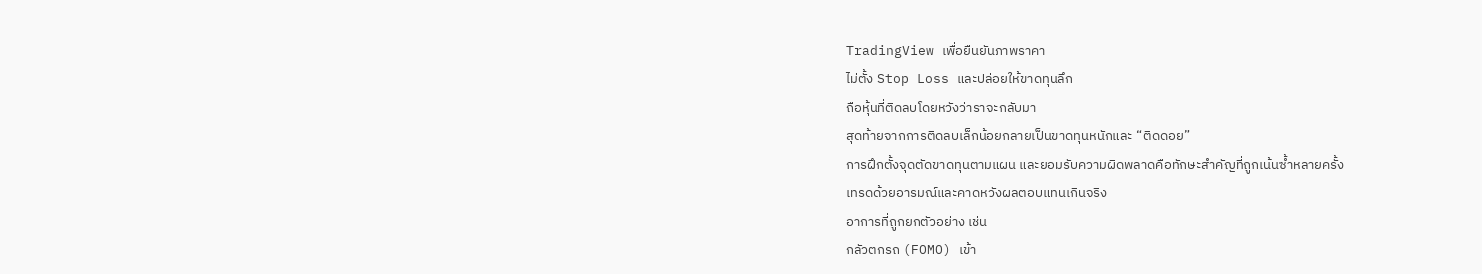TradingView เพื่อยืนยันภาพราคา
ไม่ตั้ง Stop Loss และปล่อยให้ขาดทุนลึก
ถือหุ้นที่ติดลบโดยหวังว่าราจะกลับมา
สุดท้ายจากการติดลบเล็กน้อยกลายเป็นขาดทุนหนักและ “ติดดอย”
การฝึกตั้งจุดตัดขาดทุนตามแผน และยอมรับความผิดพลาดคือทักษะสำคัญที่ถูกเน้นซ้ำหลายครั้ง
เทรดด้วยอารมณ์และคาดหวังผลตอบแทนเกินจริง
อาการที่ถูกยกตัวอย่าง เช่น
กลัวตกรถ (FOMO) เข้า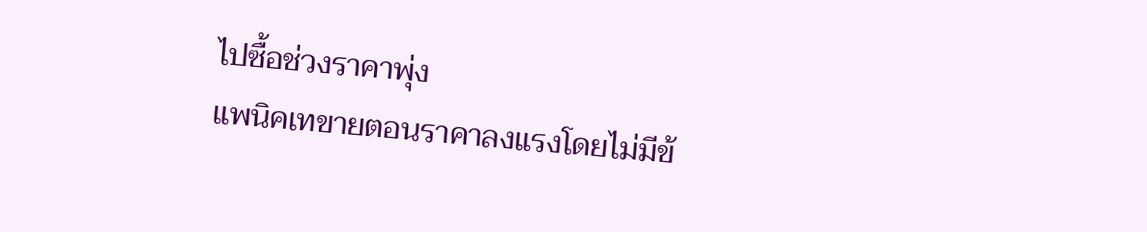ไปซื้อช่วงราคาพุ่ง
แพนิคเทขายตอนราคาลงแรงโดยไม่มีข้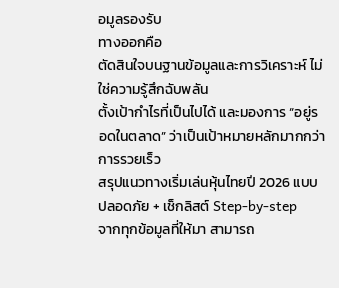อมูลรองรับ
ทางออกคือ
ตัดสินใจบนฐานข้อมูลและการวิเคราะห์ ไม่ใช่ความรู้สึกฉับพลัน
ตั้งเป้ากำไรที่เป็นไปได้ และมองการ “อยู่รอดในตลาด” ว่าเป็นเป้าหมายหลักมากกว่าการรวยเร็ว
สรุปแนวทางเริ่มเล่นหุ้นไทยปี 2026 แบบปลอดภัย + เช็กลิสต์ Step-by-step
จากทุกข้อมูลที่ให้มา สามารถ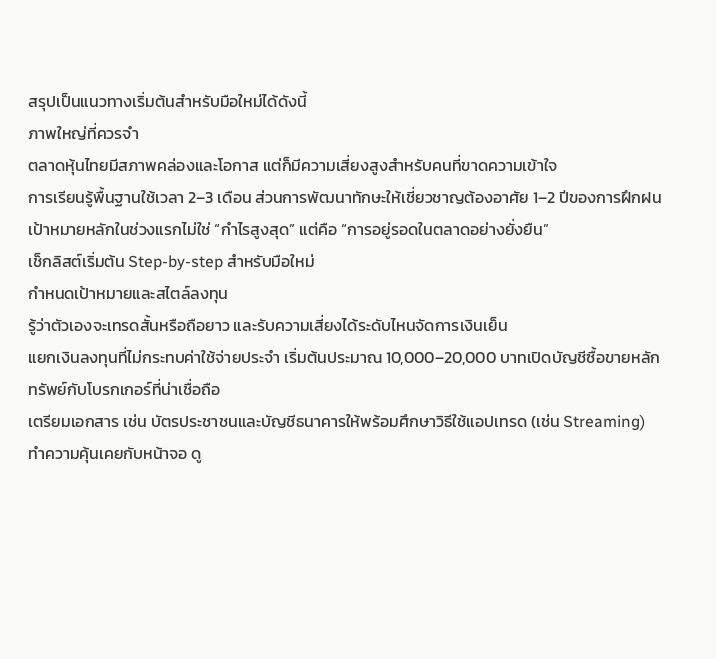สรุปเป็นแนวทางเริ่มต้นสำหรับมือใหม่ได้ดังนี้
ภาพใหญ่ที่ควรจำ
ตลาดหุ้นไทยมีสภาพคล่องและโอกาส แต่ก็มีความเสี่ยงสูงสำหรับคนที่ขาดความเข้าใจ
การเรียนรู้พื้นฐานใช้เวลา 2–3 เดือน ส่วนการพัฒนาทักษะให้เชี่ยวชาญต้องอาศัย 1–2 ปีของการฝึกฝน
เป้าหมายหลักในช่วงแรกไม่ใช่ “กำไรสูงสุด” แต่คือ “การอยู่รอดในตลาดอย่างยั่งยืน”
เช็กลิสต์เริ่มต้น Step-by-step สำหรับมือใหม่
กำหนดเป้าหมายและสไตล์ลงทุน
รู้ว่าตัวเองจะเทรดสั้นหรือถือยาว และรับความเสี่ยงได้ระดับไหนจัดการเงินเย็น
แยกเงินลงทุนที่ไม่กระทบค่าใช้จ่ายประจำ เริ่มต้นประมาณ 10,000–20,000 บาทเปิดบัญชีซื้อขายหลักทรัพย์กับโบรกเกอร์ที่น่าเชื่อถือ
เตรียมเอกสาร เช่น บัตรประชาชนและบัญชีธนาคารให้พร้อมศึกษาวิธีใช้แอปเทรด (เช่น Streaming)
ทำความคุ้นเคยกับหน้าจอ ดู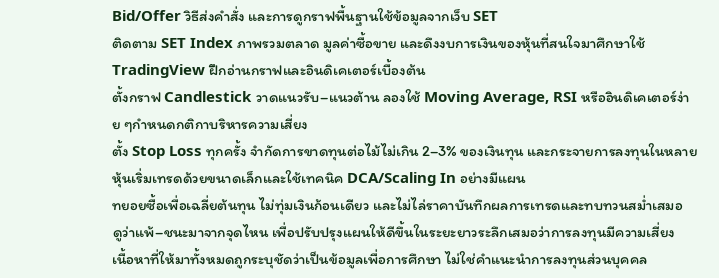Bid/Offer วิธีส่งคำสั่ง และการดูกราฟพื้นฐานใช้ข้อมูลจากเว็บ SET
ติดตาม SET Index ภาพรวมตลาด มูลค่าซื้อขาย และดึงงบการเงินของหุ้นที่สนใจมาศึกษาใช้ TradingView ฝึกอ่านกราฟและอินดิเคเตอร์เบื้องต้น
ตั้งกราฟ Candlestick วาดแนวรับ–แนวต้าน ลองใช้ Moving Average, RSI หรืออินดิเคเตอร์ง่าย ๆกำหนดกติกาบริหารความเสี่ยง
ตั้ง Stop Loss ทุกครั้ง จำกัดการขาดทุนต่อไม้ไม่เกิน 2–3% ของเงินทุน และกระจายการลงทุนในหลายหุ้นเริ่มเทรดด้วยขนาดเล็กและใช้เทคนิค DCA/Scaling In อย่างมีแผน
ทยอยซื้อเพื่อเฉลี่ยต้นทุน ไม่ทุ่มเงินก้อนเดียว และไม่ไล่ราคาบันทึกผลการเทรดและทบทวนสม่ำเสมอ
ดูว่าแพ้–ชนะมาจากจุดไหน เพื่อปรับปรุงแผนให้ดีขึ้นในระยะยาวระลึกเสมอว่าการลงทุนมีความเสี่ยง
เนื้อหาที่ให้มาทั้งหมดถูกระบุชัดว่าเป็นข้อมูลเพื่อการศึกษา ไม่ใช่คำแนะนำการลงทุนส่วนบุคคล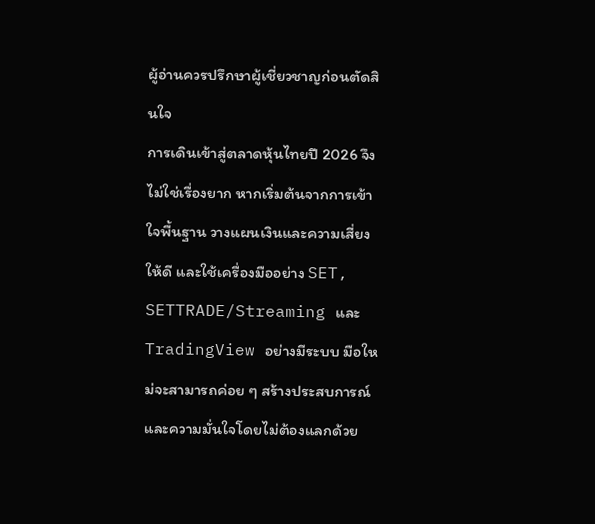ผู้อ่านควรปรึกษาผู้เชี่ยวชาญก่อนตัดสินใจ
การเดินเข้าสู่ตลาดหุ้นไทยปี 2026 จึงไม่ใช่เรื่องยาก หากเริ่มต้นจากการเข้าใจพื้นฐาน วางแผนเงินและความเสี่ยงให้ดี และใช้เครื่องมืออย่าง SET, SETTRADE/Streaming และ TradingView อย่างมีระบบ มือใหม่จะสามารถค่อย ๆ สร้างประสบการณ์และความมั่นใจโดยไม่ต้องแลกด้วย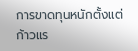การขาดทุนหนักตั้งแต่ก้าวแร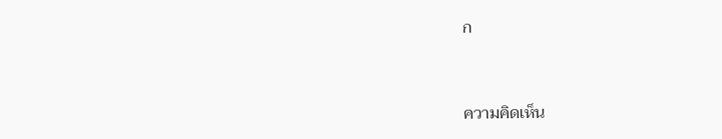ก


ความคิดเห็น